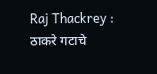Raj Thackrey : ठाकरे गटाचे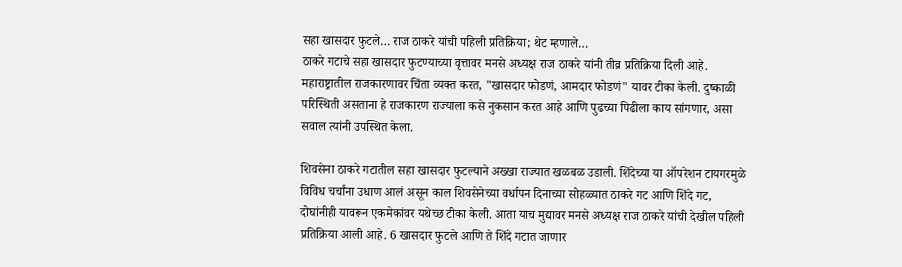सहा खासदार फुटले… राज ठाकरे यांची पहिली प्रतिक्रिया; थेट म्हणाले…
ठाकरे गटाचे सहा खासदार फुटण्याच्या वृत्तावर मनसे अध्यक्ष राज ठाकरे यांनी तीव्र प्रतिक्रिया दिली आहे. महाराष्ट्रातील राजकारणावर चिंता व्यक्त करत, "खासदार फोडणं, आमदार फोडणं" यावर टीका केली. दुष्काळी परिस्थिती असताना हे राजकारण राज्याला कसे नुकसान करत आहे आणि पुढच्या पिढीला काय सांगणार, असा सवाल त्यांनी उपस्थित केला.

शिवसेना ठाकरे गटातील सहा खासदार फुटल्याने अख्खा राज्यात खळबळ उडाली. शिंदेच्या या ऑपरेशन टायगरमुळे विविध चर्चांना उधाण आलं असून काल शिवसेनेच्या वर्धापन दिनाच्या सोहळ्यात ठाकरे गट आणि शिंदे गट, दोघांनीही यावरून एकमेकांवर यथेच्छ टीका केली. आता याच मुद्यावर मनसे अध्यक्ष राज ठाकरे यांची देखील पहिली प्रतिक्रिया आली आहे. 6 खासदार फुटले आणि ते शिंदे गटात जाणार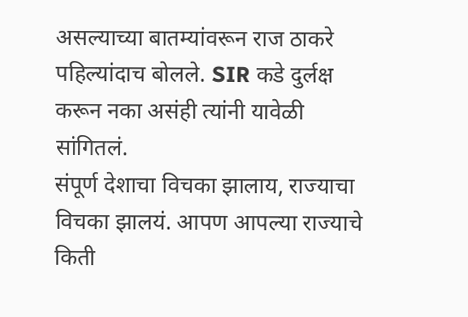असल्याच्या बातम्यांवरून राज ठाकरे पहिल्यांदाच बोलले. SIR कडे दुर्लक्ष करून नका असंही त्यांनी यावेळी सांगितलं.
संपूर्ण देशाचा विचका झालाय, राज्याचा विचका झालयं. आपण आपल्या राज्याचे किती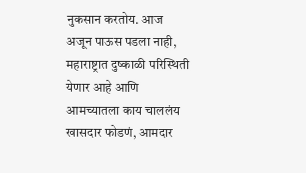नुकसान करतोय. आज अजून पाऊस पडला नाही, महाराष्ट्रात दुष्काळी परिस्थिती येणार आहे आणि आमच्यातला काय चाललंय खासदार फोडणं, आमदार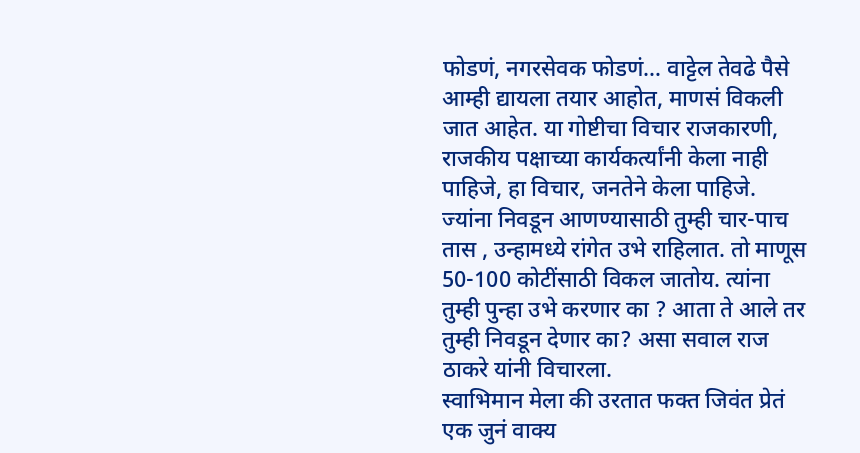फोडणं, नगरसेवक फोडणं… वाट्टेल तेवढे पैसे आम्ही द्यायला तयार आहोत, माणसं विकली जात आहेत. या गोष्टीचा विचार राजकारणी, राजकीय पक्षाच्या कार्यकर्त्यांनी केला नाही पाहिजे, हा विचार, जनतेने केला पाहिजे. ज्यांना निवडून आणण्यासाठी तुम्ही चार-पाच तास , उन्हामध्ये रांगेत उभे राहिलात. तो माणूस 50-100 कोटींसाठी विकल जातोय. त्यांना तुम्ही पुन्हा उभे करणार का ? आता ते आले तर तुम्ही निवडून देणार का? असा सवाल राज ठाकरे यांनी विचारला.
स्वाभिमान मेला की उरतात फक्त जिवंत प्रेतं
एक जुनं वाक्य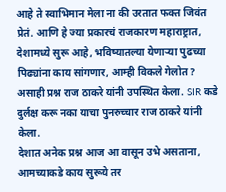आहे ते स्वाभिमान मेला ना की उरतात फक्त जिवंत प्रेतं. आणि हे ज्या प्रकारचं राजकारण महाराष्ट्रात, देशामध्ये सुरू आहे, भविष्यातल्या येणाऱ्या पुढच्या पिढ्यांना काय सांगणार, आम्ही विकले गेलोत ? असाही प्रश्न राज ठाकरे यांनी उपस्थित केला. SIR कडे दुर्लक्ष करू नका याचा पुनरुच्चार राज ठाकरे यांनी केला.
देशात अनेक प्रश्न आज आ वासून उभे असताना, आमच्याकडे काय सुरूये तर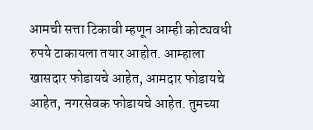आमची सत्ता टिकावी म्हणून आम्ही कोट्यवधी रुपये टाकायला तयार आहोत. आम्हाला खासदार फोडायचे आहेत, आमदार फोडायचे आहेत, नगरसेवक फोडायचे आहेत. तुमच्या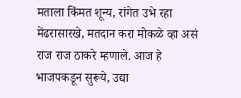मताला किंमत शून्य, रांगेत उभे रहा मेंढरासारखे, मतदान करा मोकळे व्हा असं राज राज ठाकरे म्हणाले. आज हे भाजपकडून सुरूये, उद्या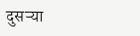दुसऱ्या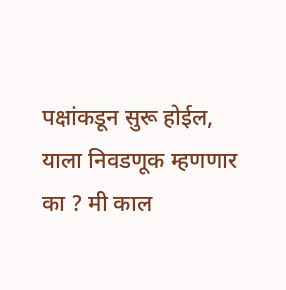पक्षांकडून सुरू होईल, याला निवडणूक म्हणणार का ? मी काल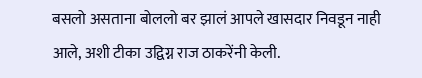बसलो असताना बोललो बर झालं आपले खासदार निवडून नाही आले, अशी टीका उद्विग्न राज ठाकरेंनी केली.